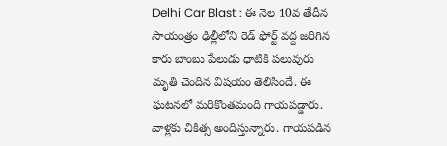Delhi Car Blast : ఈ నెల 10వ తేదీన సాయంత్రం ఢిల్లీలోని రెడ్ ఫోర్ట్ వద్ద జరిగిన కారు బాంబు పేలుడు ధాటికి పలువురు మృతి చెందిన విషయం తెలిసిందే. ఈ ఘటనలో మరికొంతమంది గాయపడ్డారు. వాళ్లకు చికిత్స అందిస్తున్నారు. గాయపడిన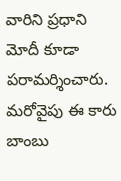వారిని ప్రధాని మోదీ కూడా పరామర్శించారు. మరోవైపు ఈ కారు బాంబు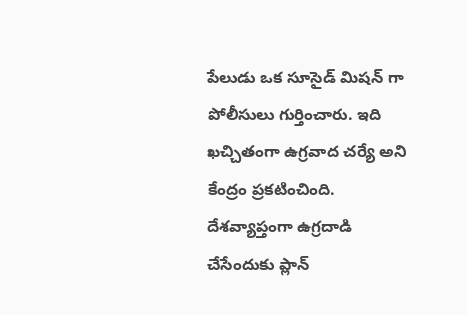పేలుడు ఒక సూసైడ్ మిషన్ గా పోలీసులు గుర్తించారు. ఇది ఖచ్చితంగా ఉగ్రవాద చర్యే అని కేంద్రం ప్రకటించింది. దేశవ్యాప్తంగా ఉగ్రదాడి చేసేందుకు ప్లాన్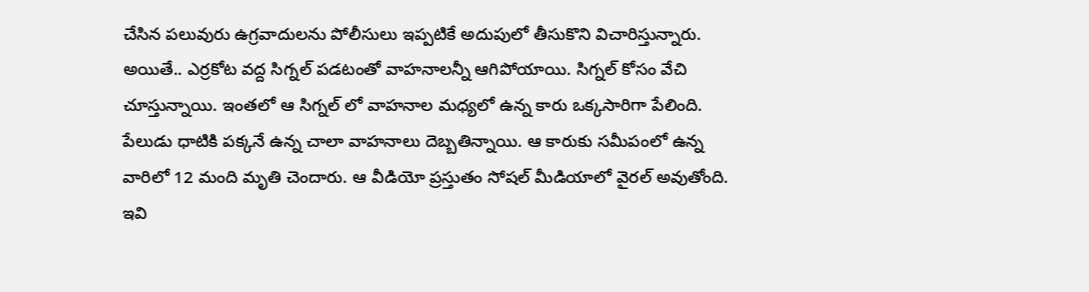చేసిన పలువురు ఉగ్రవాదులను పోలీసులు ఇప్పటికే అదుపులో తీసుకొని విచారిస్తున్నారు.
అయితే.. ఎర్రకోట వద్ద సిగ్నల్ పడటంతో వాహనాలన్నీ ఆగిపోయాయి. సిగ్నల్ కోసం వేచి చూస్తున్నాయి. ఇంతలో ఆ సిగ్నల్ లో వాహనాల మధ్యలో ఉన్న కారు ఒక్కసారిగా పేలింది. పేలుడు ధాటికి పక్కనే ఉన్న చాలా వాహనాలు దెబ్బతిన్నాయి. ఆ కారుకు సమీపంలో ఉన్న వారిలో 12 మంది మృతి చెందారు. ఆ వీడియో ప్రస్తుతం సోషల్ మీడియాలో వైరల్ అవుతోంది.
ఇవి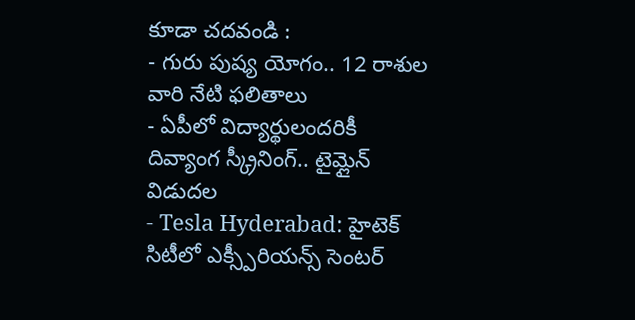కూడా చదవండి :
- గురు పుష్య యోగం.. 12 రాశుల వారి నేటి ఫలితాలు
- ఏపీలో విద్యార్థులందరికీ దివ్యాంగ స్క్రీనింగ్.. టైమ్లైన్ విడుదల
- Tesla Hyderabad: హైటెక్ సిటీలో ఎక్స్పీరియన్స్ సెంటర్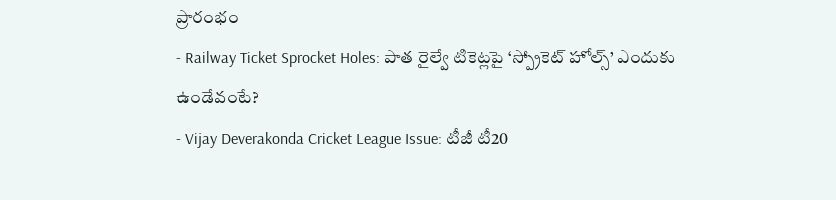ప్రారంభం
- Railway Ticket Sprocket Holes: పాత రైల్వే టికెట్లపై ‘స్ప్రోకెట్ హోల్స్’ ఎందుకు ఉండేవంటే?
- Vijay Deverakonda Cricket League Issue: టీజీ టీ20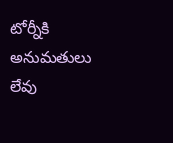టోర్నీకి అనుమతులు లేవు